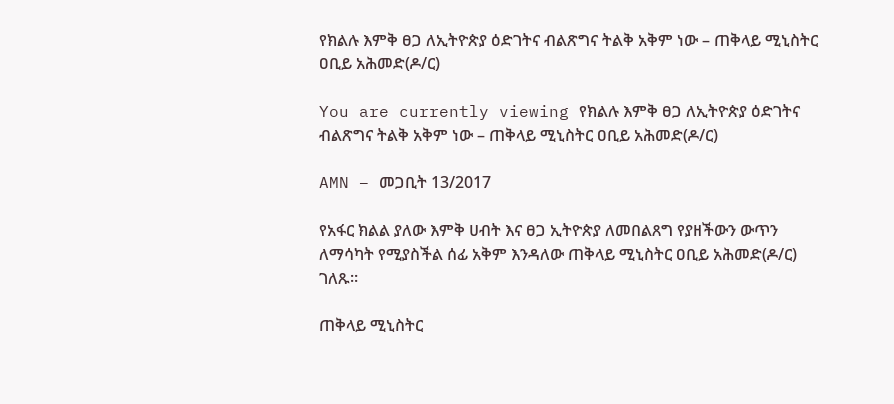የክልሉ እምቅ ፀጋ ለኢትዮጵያ ዕድገትና ብልጽግና ትልቅ አቅም ነው – ጠቅላይ ሚኒስትር ዐቢይ አሕመድ(ዶ/ር)

You are currently viewing የክልሉ እምቅ ፀጋ ለኢትዮጵያ ዕድገትና ብልጽግና ትልቅ አቅም ነው – ጠቅላይ ሚኒስትር ዐቢይ አሕመድ(ዶ/ር)

AMN – መጋቢት 13/2017

የአፋር ክልል ያለው እምቅ ሀብት እና ፀጋ ኢትዮጵያ ለመበልጸግ የያዘችውን ውጥን ለማሳካት የሚያስችል ሰፊ አቅም እንዳለው ጠቅላይ ሚኒስትር ዐቢይ አሕመድ(ዶ/ር) ገለጹ።

ጠቅላይ ሚኒስትር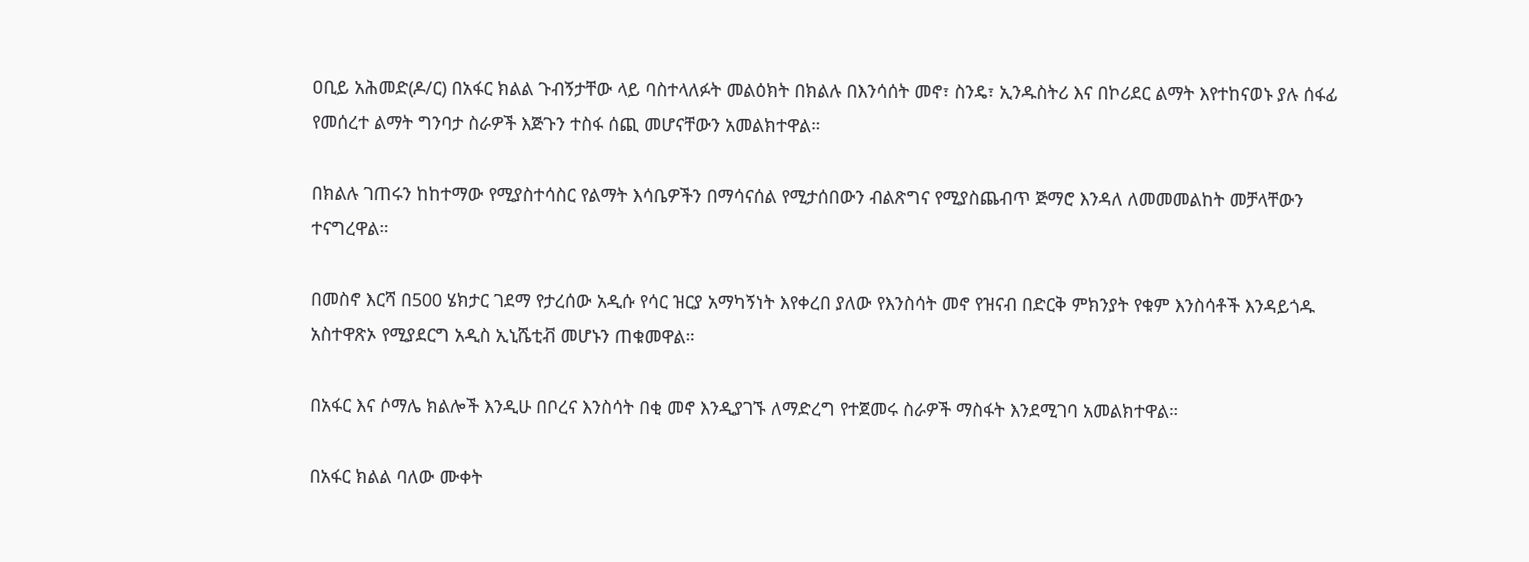ዐቢይ አሕመድ(ዶ/ር) በአፋር ክልል ጉብኝታቸው ላይ ባስተላለፉት መልዕክት በክልሉ በእንሳሰት መኖ፣ ስንዴ፣ ኢንዱስትሪ እና በኮሪደር ልማት እየተከናወኑ ያሉ ሰፋፊ የመሰረተ ልማት ግንባታ ስራዎች እጅጉን ተስፋ ሰጪ መሆናቸውን አመልክተዋል።

በክልሉ ገጠሩን ከከተማው የሚያስተሳስር የልማት እሳቤዎችን በማሳናሰል የሚታሰበውን ብልጽግና የሚያስጨብጥ ጅማሮ እንዳለ ለመመመልከት መቻላቸውን ተናግረዋል።

በመስኖ እርሻ በ500 ሄክታር ገደማ የታረሰው አዲሱ የሳር ዝርያ አማካኝነት እየቀረበ ያለው የእንስሳት መኖ የዝናብ በድርቅ ምክንያት የቁም እንስሳቶች እንዳይጎዱ አስተዋጽኦ የሚያደርግ አዲስ ኢኒሼቲቭ መሆኑን ጠቁመዋል።

በአፋር እና ሶማሌ ክልሎች እንዲሁ በቦረና እንስሳት በቂ መኖ እንዲያገኙ ለማድረግ የተጀመሩ ስራዎች ማስፋት እንደሚገባ አመልክተዋል።

በአፋር ክልል ባለው ሙቀት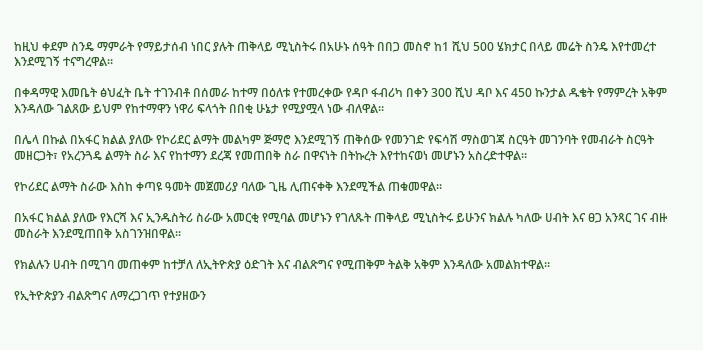ከዚህ ቀደም ስንዴ ማምራት የማይታሰብ ነበር ያሉት ጠቅላይ ሚኒስትሩ በአሁኑ ሰዓት በበጋ መስኖ ከ1 ሺህ 500 ሄክታር በላይ መሬት ስንዴ እየተመረተ እንደሚገኝ ተናግረዋል።

በቀዳማዊ እመቤት ፅህፈት ቤት ተገንብቶ በሰመራ ከተማ በዕለቱ የተመረቀው የዳቦ ፋብሪካ በቀን 300 ሺህ ዳቦ እና 450 ኩንታል ዱቄት የማምረት አቅም እንዳለው ገልጸው ይህም የከተማዋን ነዋሪ ፍላጎት በበቂ ሁኔታ የሚያሟላ ነው ብለዋል።

በሌላ በኩል በአፋር ክልል ያለው የኮሪደር ልማት መልካም ጅማሮ እንደሚገኝ ጠቅሰው የመንገድ የፍሳሽ ማስወገጃ ስርዓት መገንባት የመብራት ስርዓት መዘርጋት፣ የአረንጓዴ ልማት ስራ እና የከተማን ደረጃ የመጠበቅ ስራ በዋናነት በትኩረት እየተከናወነ መሆኑን አስረድተዋል።

የኮሪደር ልማት ስራው እስከ ቀጣዩ ዓመት መጀመሪያ ባለው ጊዜ ሊጠናቀቅ እንደሚችል ጠቁመዋል።

በአፋር ክልል ያለው የእርሻ እና ኢንዱስትሪ ስራው አመርቂ የሚባል መሆኑን የገለጹት ጠቅላይ ሚኒስትሩ ይሁንና ክልሉ ካለው ሀብት እና ፀጋ አንጻር ገና ብዙ መስራት እንደሚጠበቅ አስገንዝበዋል።

የክልሉን ሀብት በሚገባ መጠቀም ከተቻለ ለኢትዮጵያ ዕድገት እና ብልጽግና የሚጠቅም ትልቅ አቅም እንዳለው አመልክተዋል።

የኢትዮጵያን ብልጽግና ለማረጋገጥ የተያዘውን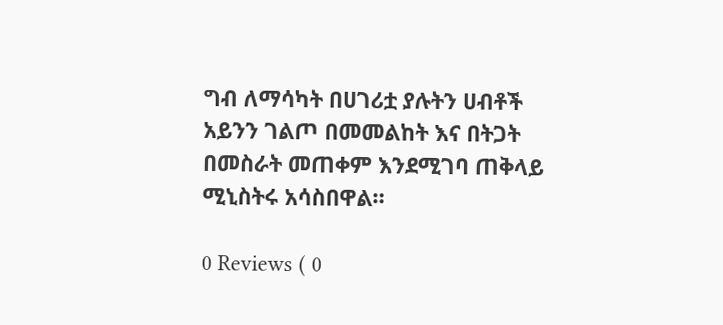ግብ ለማሳካት በሀገሪቷ ያሉትን ሀብቶች አይንን ገልጦ በመመልከት እና በትጋት በመስራት መጠቀም እንደሚገባ ጠቅላይ ሚኒስትሩ አሳስበዋል።

0 Reviews ( 0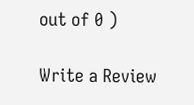out of 0 )

Write a Review